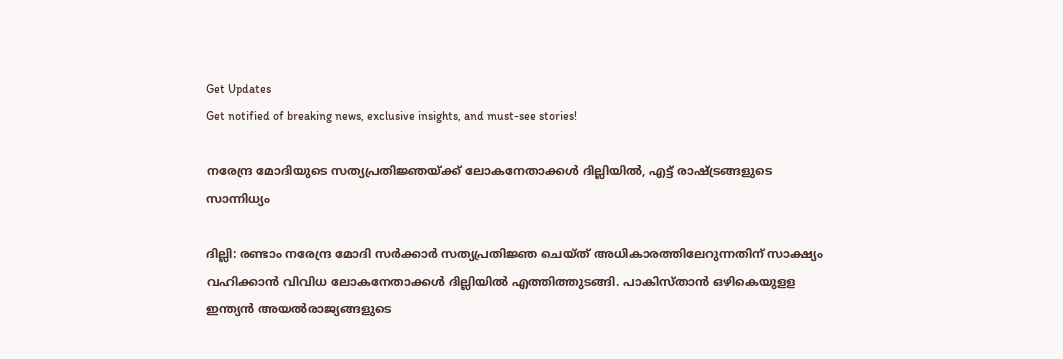Get Updates
Get notified of breaking news, exclusive insights, and must-see stories!

നരേന്ദ്ര മോദിയുടെ സത്യപ്രതിജ്ഞയ്ക്ക് ലോകനേതാക്കൾ ദില്ലിയിൽ, എട്ട് രാഷ്ട്രങ്ങളുടെ സാന്നിധ്യം

ദില്ലി: രണ്ടാം നരേന്ദ്ര മോദി സര്‍ക്കാര്‍ സത്യപ്രതിജ്ഞ ചെയ്ത് അധികാരത്തിലേറുന്നതിന് സാക്ഷ്യം വഹിക്കാന്‍ വിവിധ ലോകനേതാക്കള്‍ ദില്ലിയില്‍ എത്തിത്തുടങ്ങി. പാകിസ്താന്‍ ഒഴികെയുളള ഇന്ത്യന്‍ അയല്‍രാജ്യങ്ങളുടെ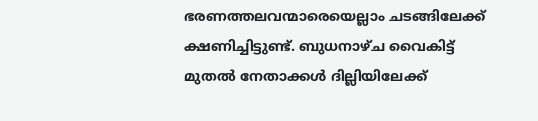ഭരണത്തലവന്മാരെയെല്ലാം ചടങ്ങിലേക്ക് ക്ഷണിച്ചിട്ടുണ്ട്. ബുധനാഴ്ച വൈകിട്ട് മുതല്‍ നേതാക്കള്‍ ദില്ലിയിലേക്ക്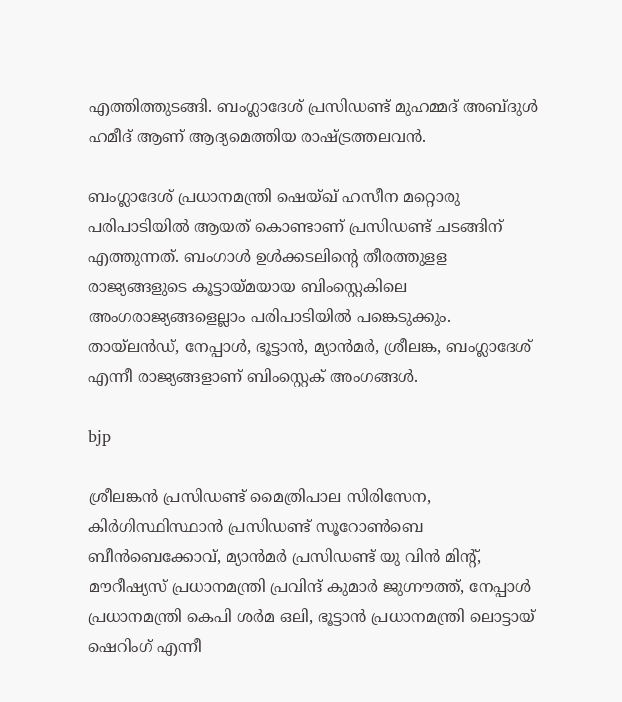എത്തിത്തുടങ്ങി. ബംഗ്ലാദേശ് പ്രസിഡണ്ട് മുഹമ്മദ് അബ്ദുള്‍ ഹമീദ് ആണ് ആദ്യമെത്തിയ രാഷ്ട്രത്തലവന്‍.

ബംഗ്ലാദേശ് പ്രധാനമന്ത്രി ഷെയ്ഖ് ഹസീന മറ്റൊരു പരിപാടിയില്‍ ആയത് കൊണ്ടാണ് പ്രസിഡണ്ട് ചടങ്ങിന് എത്തുന്നത്. ബംഗാള്‍ ഉള്‍ക്കടലിന്റെ തീരത്തുളള രാജ്യങ്ങളുടെ കൂട്ടായ്മയായ ബിംസ്റ്റെകിലെ അംഗരാജ്യങ്ങളെല്ലാം പരിപാടിയില്‍ പങ്കെടുക്കും. തായ്‌ലന്‍ഡ്, നേപ്പാള്‍, ഭൂട്ടാന്‍, മ്യാന്‍മര്‍, ശ്രീലങ്ക, ബംഗ്ലാദേശ് എന്നീ രാജ്യങ്ങളാണ് ബിംസ്റ്റെക് അംഗങ്ങള്‍.

bjp

ശ്രീലങ്കന്‍ പ്രസിഡണ്ട് മൈത്രിപാല സിരിസേന, കിര്‍ഗിസ്ഥിസ്ഥാന്‍ പ്രസിഡണ്ട് സൂറോണ്‍ബെ ബീന്‍ബെക്കോവ്, മ്യാന്‍മര്‍ പ്രസിഡണ്ട് യു വിന്‍ മിന്റ്, മൗറീഷ്യസ് പ്രധാനമന്ത്രി പ്രവിന്ദ് കുമാര്‍ ജുഗ്നൗത്ത്, നേപ്പാള്‍ പ്രധാനമന്ത്രി കെപി ശര്‍മ ഒലി, ഭൂട്ടാന്‍ പ്രധാനമന്ത്രി ലൊട്ടായ് ഷെറിംഗ് എന്നീ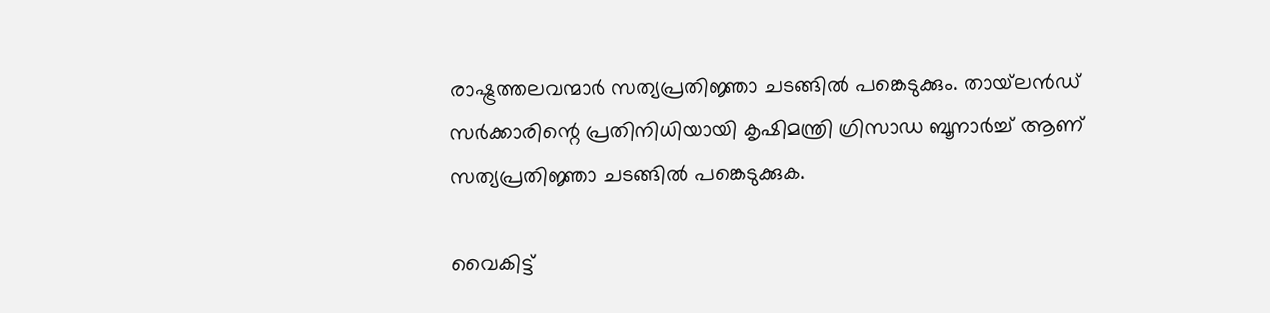രാഷ്ട്രത്തലവന്മാര്‍ സത്യപ്രതിജ്ഞാ ചടങ്ങിൽ പങ്കെടുക്കും. തായ്‌ലന്‍ഡ് സര്‍ക്കാരിന്റെ പ്രതിനിധിയായി കൃഷിമന്ത്രി ഗ്രിസാഡ ബൂനാര്‍ച്ച് ആണ് സത്യപ്രതിജ്ഞാ ചടങ്ങില്‍ പങ്കെടുക്കുക.

വൈകിട്ട്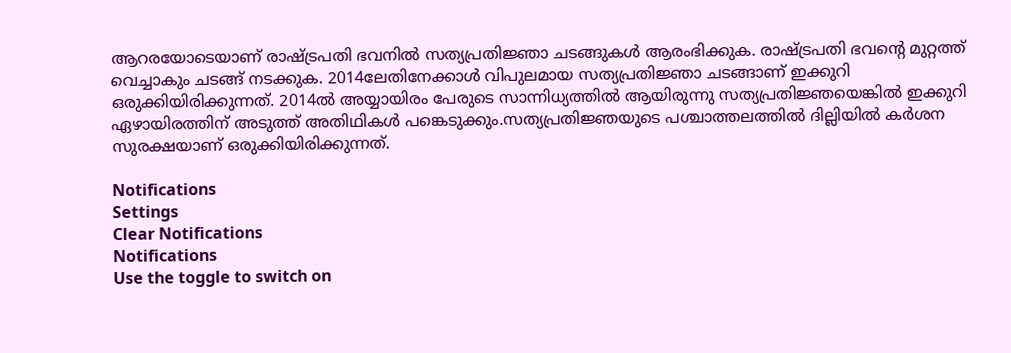ആറരയോടെയാണ് രാഷ്ട്രപതി ഭവനില്‍ സത്യപ്രതിജ്ഞാ ചടങ്ങുകള്‍ ആരംഭിക്കുക. രാഷ്ട്രപതി ഭവന്റെ മുറ്റത്ത് വെച്ചാകും ചടങ്ങ് നടക്കുക. 2014ലേതിനേക്കാള്‍ വിപുലമായ സത്യപ്രതിജ്ഞാ ചടങ്ങാണ് ഇക്കുറി ഒരുക്കിയിരിക്കുന്നത്. 2014ല്‍ അയ്യായിരം പേരുടെ സാന്നിധ്യത്തില്‍ ആയിരുന്നു സത്യപ്രതിജ്ഞയെങ്കില്‍ ഇക്കുറി ഏഴായിരത്തിന് അടുത്ത് അതിഥികള്‍ പങ്കെടുക്കും.സത്യപ്രതിജ്ഞയുടെ പശ്ചാത്തലത്തില്‍ ദില്ലിയില്‍ കര്‍ശന സുരക്ഷയാണ് ഒരുക്കിയിരിക്കുന്നത്.

Notifications
Settings
Clear Notifications
Notifications
Use the toggle to switch on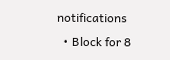notifications
  • Block for 8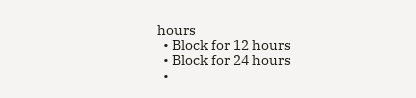hours
  • Block for 12 hours
  • Block for 24 hours
  •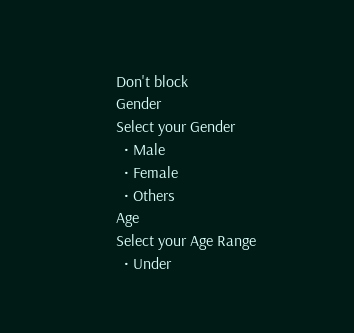Don't block
Gender
Select your Gender
  • Male
  • Female
  • Others
Age
Select your Age Range
  • Under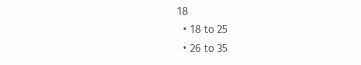18
  • 18 to 25
  • 26 to 35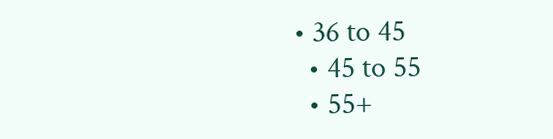• 36 to 45
  • 45 to 55
  • 55+